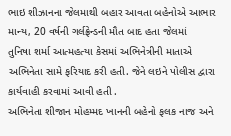ભાઇ શીઝાનના જેલમાથી બહાર આવતા બહેનોએ આભાર માન્ય, 20 વર્ષની ગર્લફ્રેન્ડની મૌત બાદ હતા જેલમાં
તુનિષા શર્મા આત્મહત્યા કેસમાં અભિનેત્રીની માતાએ અભિનેતા સામે ફરિયાદ કરી હતી. જેને લઇને પોલીસ દ્વારા કાર્યવાહી કરવામાં આવી હતી .
અભિનેતા શીજાન મોહમ્મદ ખાનની બહેનો ફલક નાજ અને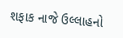શફાક નાજે ઉલ્લાહનો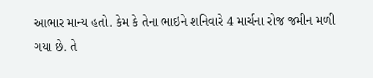આભાર માન્ય હતો. કેમ કે તેના ભાઇને શનિવારે 4 માર્ચના રોજ જમીન મળી ગયા છે. તે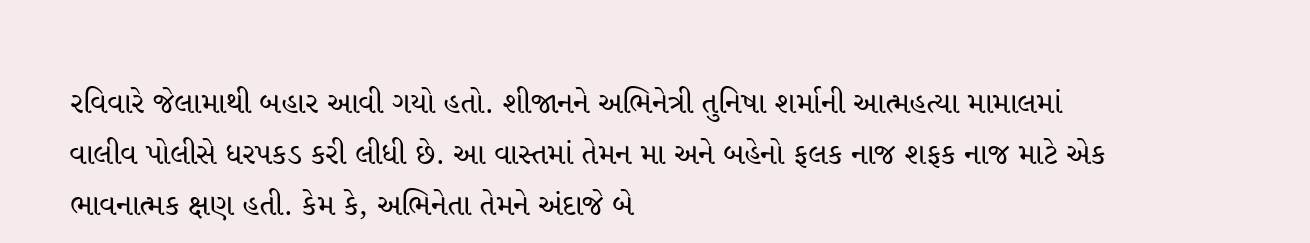રવિવારે જેલામાથી બહાર આવી ગયો હતો. શીજાનને અભિનેત્રી તુનિષા શર્માની આત્મહત્યા મામાલમાં વાલીવ પોલીસે ધરપકડ કરી લીધી છે. આ વાસ્તમાં તેમન મા અને બહેનો ફલક નાજ શફક નાજ માટે એક ભાવનાત્મક ક્ષણ હતી. કેમ કે, અભિનેતા તેમને અંદાજે બે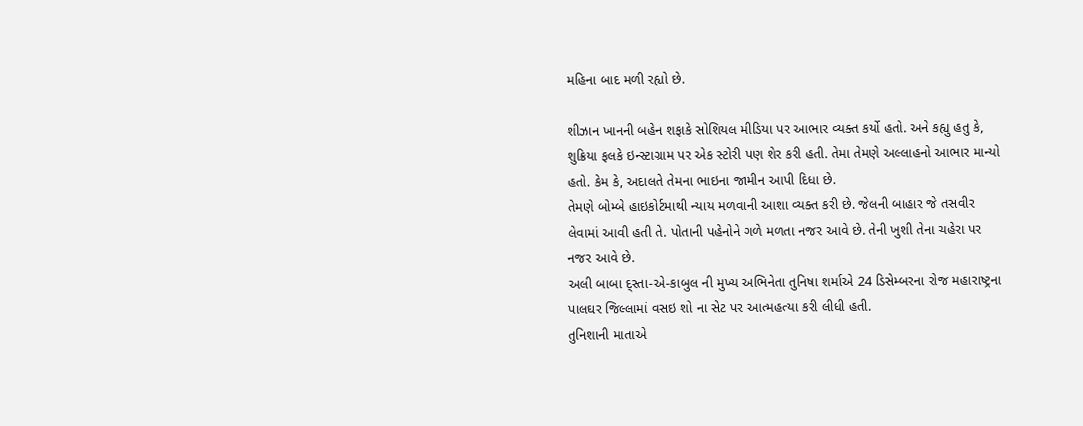મહિના બાદ મળી રહ્યો છે.

શીઝાન ખાનની બહેન શફાકે સોશિયલ મીડિયા પર આભાર વ્યક્ત કર્યો હતો. અને કહ્યુ હતુ કે, શુક્રિયા ફલકે ઇન્સ્ટાગ્રામ પર એક સ્ટોરી પણ શેર કરી હતી. તેમા તેમણે અલ્લાહનો આભાર માન્યો હતો. કેમ કે, અદાલતે તેમના ભાઇના જામીન આપી દિધા છે.
તેમણે બોમ્બે હાઇકોર્ટમાથી ન્યાય મળવાની આશા વ્યક્ત કરી છે. જેલની બાહાર જે તસવીર લેવામાં આવી હતી તે. પોતાની પહેનોને ગળે મળતા નજર આવે છે. તેની ખુશી તેના ચહેરા પર નજર આવે છે.
અલી બાબા દ્સ્તા-એ-કાબુલ ની મુખ્ય અભિનેતા તુનિષા શર્માએ 24 ડિસેમ્બરના રોજ મહારાષ્ટ્રના પાલઘર જિલ્લામાં વસઇ શો ના સેટ પર આત્મહત્યા કરી લીધી હતી.
તુનિશાની માતાએ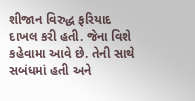શીજાન વિરુદ્ધ ફરિયાદ દાખલ કરી હતી. જેના વિશે કહેવામા આવે છે. તેની સાથે સબંધમાં હતી અને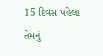15 દિવસ પહેલા તેમનું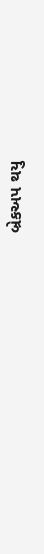બ્રેકઅપ થયુ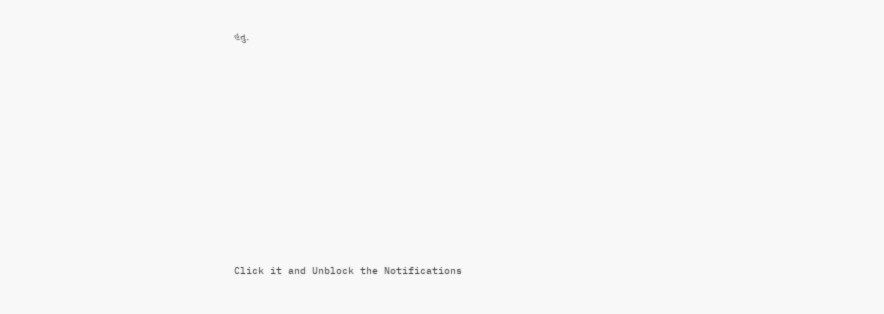હતુ.












Click it and Unblock the Notifications